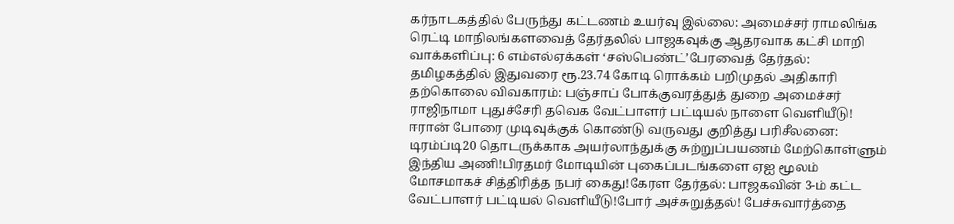கர்நாடகத்தில் பேருந்து கட்டணம் உயர்வு இல்லை: அமைச்சர் ராமலிங்க ரெட்டி மாநிலங்களவைத் தேர்தலில் பாஜகவுக்கு ஆதரவாக கட்சி மாறி வாக்களிப்பு: 6 எம்எல்ஏக்கள் ‘சஸ்பெண்ட்’பேரவைத் தேர்தல்: தமிழகத்தில் இதுவரை ரூ.23.74 கோடி ரொக்கம் பறிமுதல் அதிகாரி தற்கொலை விவகாரம்: பஞ்சாப் போக்குவரத்துத் துறை அமைச்சர் ராஜிநாமா புதுச்சேரி தவெக வேட்பாளர் பட்டியல் நாளை வெளியீடு! ஈரான் போரை முடிவுக்குக் கொண்டு வருவது குறித்து பரிசீலனை: டிரம்ப்டி20 தொடருக்காக அயர்லாந்துக்கு சுற்றுப்பயணம் மேற்கொள்ளும் இந்திய அணி!பிரதமர் மோடியின் புகைப்படங்களை ஏஐ மூலம் மோசமாகச் சித்திரித்த நபர் கைது!கேரள தேர்தல்: பாஜகவின் 3-ம் கட்ட வேட்பாளர் பட்டியல் வெளியீடு!போர் அச்சுறுத்தல்! பேச்சுவார்த்தை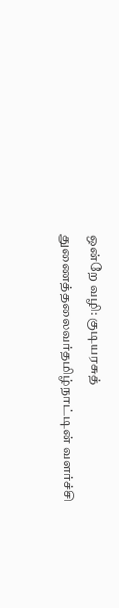ஒன்றே வழி: குடியரசுத் துணைத்தலைவர்தமிழ்நாட்டின் வளர்ச்சி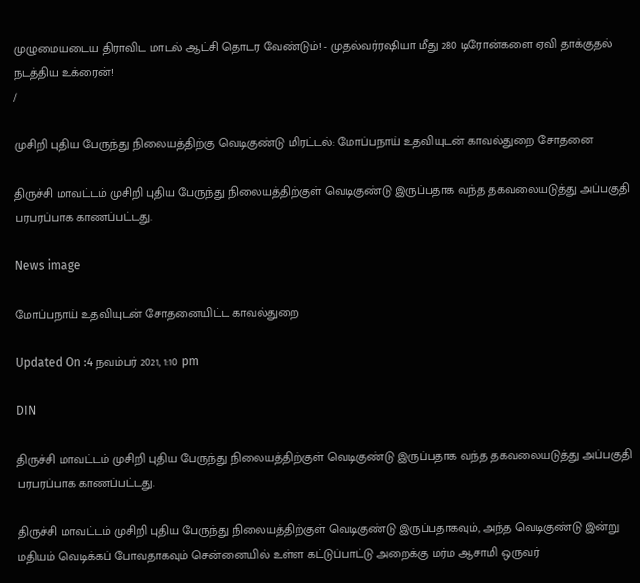முழுமையடைய திராவிட மாடல் ஆட்சி தொடர வேண்டும்! - முதல்வர்ரஷியா மீது 280 டிரோன்களை ஏவி தாக்குதல் நடத்திய உக்ரைன்!
/

முசிறி புதிய பேருந்து நிலையத்திற்கு வெடிகுண்டு மிரட்டல்: மோப்பநாய் உதவியுடன் காவல்துறை சோதனை

திருச்சி மாவட்டம் முசிறி புதிய பேருந்து நிலையத்திற்குள் வெடிகுண்டு இருப்பதாக வந்த தகவலையடுத்து அப்பகுதி பரபரப்பாக காணப்பட்டது.

News image

மோப்பநாய் உதவியுடன் சோதனையிட்ட காவல்துறை

Updated On :4 நவம்பர் 2021, 1:10 pm

DIN

திருச்சி மாவட்டம் முசிறி புதிய பேருந்து நிலையத்திற்குள் வெடிகுண்டு இருப்பதாக வந்த தகவலையடுத்து அப்பகுதி பரபரப்பாக காணப்பட்டது.

திருச்சி மாவட்டம் முசிறி புதிய பேருந்து நிலையத்திற்குள் வெடிகுண்டு இருப்பதாகவும், அந்த வெடிகுண்டு இன்று மதியம் வெடிக்கப் போவதாகவும் சென்னையில் உள்ள கட்டுப்பாட்டு அறைக்கு மர்ம ஆசாமி ஒருவர்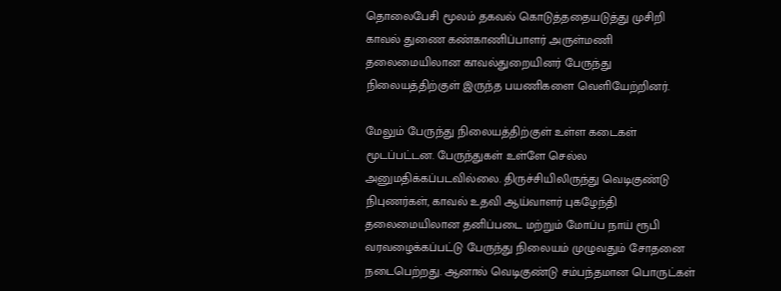தொலைபேசி மூலம் தகவல் கொடுத்ததையடுத்து முசிறி காவல் துணை கண்காணிப்பாளர் அருள்மணி  தலைமையிலான காவல்துறையினர் பேருந்து நிலையத்திற்குள் இருந்த பயணிகளை வெளியேற்றினர்.

மேலும் பேருந்து நிலையத்திற்குள் உள்ள கடைகள் மூடப்பட்டன. பேருந்துகள் உள்ளே செல்ல அனுமதிக்கப்படவில்லை. திருச்சியிலிருந்து வெடிகுண்டு நிபுணர்கள், காவல் உதவி ஆய்வாளர் புகழேந்தி தலைமையிலான தனிப்படை மற்றும் மோப்ப நாய் ரூபி வரவழைக்கப்பட்டு பேருந்து நிலையம் முழுவதும் சோதனை நடைபெற்றது. ஆனால் வெடிகுண்டு சம்பந்தமான பொருட்கள்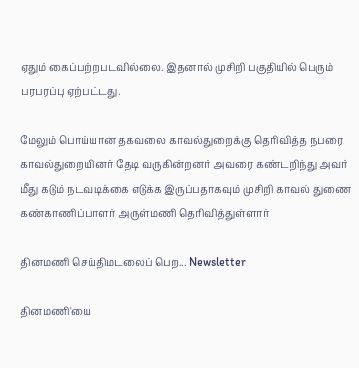ஏதும் கைப்பற்றபடவில்லை. இதனால் முசிறி பகுதியில் பெரும் பரபரப்பு ஏற்பட்டது.

மேலும் பொய்யான தகவலை காவல்துறைக்கு தெரிவித்த நபரை காவல்துறையினர் தேடி வருகின்றனர் அவரை கண்டறிந்து அவர் மீது கடும் நடவடிக்கை எடுக்க இருப்பதாகவும் முசிறி காவல் துணை கண்காணிப்பாளர் அருள்மணி தெரிவித்துள்ளார்

தினமணி செய்திமடலைப் பெற... Newsletter

தினமணி'யை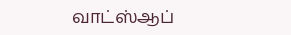வாட்ஸ்ஆப்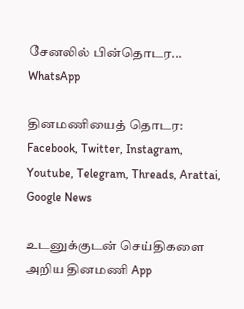சேனலில் பின்தொடர... WhatsApp

தினமணியைத் தொடர: Facebook, Twitter, Instagram, Youtube, Telegram, Threads, Arattai, Google News

உடனுக்குடன் செய்திகளை அறிய தினமணி App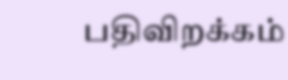பதிவிறக்கம்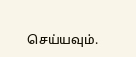செய்யவும்.